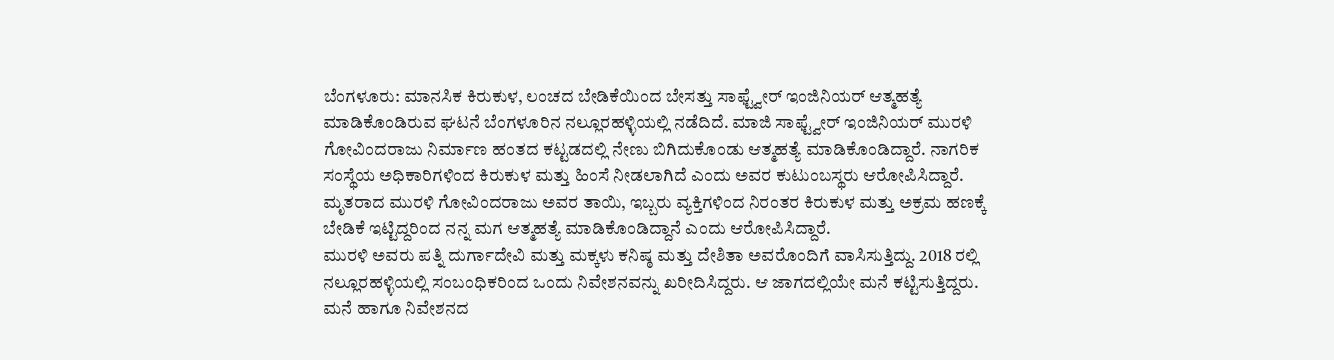ಬೆಂಗಳೂರು: ಮಾನಸಿಕ ಕಿರುಕುಳ, ಲಂಚದ ಬೇಡಿಕೆಯಿಂದ ಬೇಸತ್ತು ಸಾಫ್ಟ್ವೇರ್ ಇಂಜಿನಿಯರ್ ಆತ್ಮಹತ್ಯೆ ಮಾಡಿಕೊಂಡಿರುವ ಘಟನೆ ಬೆಂಗಳೂರಿನ ನಲ್ಲೂರಹಳ್ಳಿಯಲ್ಲಿ ನಡೆದಿದೆ. ಮಾಜಿ ಸಾಫ್ಟ್ವೇರ್ ಇಂಜಿನಿಯರ್ ಮುರಳಿ ಗೋವಿಂದರಾಜು ನಿರ್ಮಾಣ ಹಂತದ ಕಟ್ಟಡದಲ್ಲಿ ನೇಣು ಬಿಗಿದುಕೊಂಡು ಆತ್ಮಹತ್ಯೆ ಮಾಡಿಕೊಂಡಿದ್ದಾರೆ. ನಾಗರಿಕ ಸಂಸ್ಥೆಯ ಅಧಿಕಾರಿಗಳಿಂದ ಕಿರುಕುಳ ಮತ್ತು ಹಿಂಸೆ ನೀಡಲಾಗಿದೆ ಎಂದು ಅವರ ಕುಟುಂಬಸ್ಥರು ಆರೋಪಿಸಿದ್ದಾರೆ. ಮೃತರಾದ ಮುರಳಿ ಗೋವಿಂದರಾಜು ಅವರ ತಾಯಿ, ಇಬ್ಬರು ವ್ಯಕ್ತಿಗಳಿಂದ ನಿರಂತರ ಕಿರುಕುಳ ಮತ್ತು ಅಕ್ರಮ ಹಣಕ್ಕೆ ಬೇಡಿಕೆ ಇಟ್ಟಿದ್ದರಿಂದ ನನ್ನ ಮಗ ಆತ್ಮಹತ್ಯೆ ಮಾಡಿಕೊಂಡಿದ್ದಾನೆ ಎಂದು ಆರೋಪಿಸಿದ್ದಾರೆ.
ಮುರಳಿ ಅವರು ಪತ್ನಿ ದುರ್ಗಾದೇವಿ ಮತ್ತು ಮಕ್ಕಳು ಕನಿಷ್ಠ ಮತ್ತು ದೇಶಿತಾ ಅವರೊಂದಿಗೆ ವಾಸಿಸುತ್ತಿದ್ದು. 2018 ರಲ್ಲಿ ನಲ್ಲೂರಹಳ್ಳಿಯಲ್ಲಿ ಸಂಬಂಧಿಕರಿಂದ ಒಂದು ನಿವೇಶನವನ್ನು ಖರೀದಿಸಿದ್ದರು. ಆ ಜಾಗದಲ್ಲಿಯೇ ಮನೆ ಕಟ್ಟಿಸುತ್ತಿದ್ದರು. ಮನೆ ಹಾಗೂ ನಿವೇಶನದ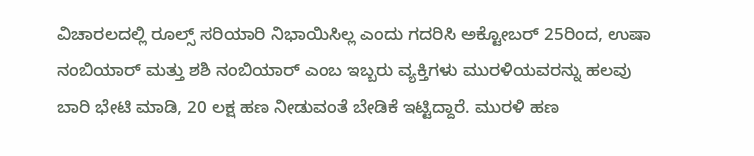ವಿಚಾರಲದಲ್ಲಿ ರೂಲ್ಸ್ ಸರಿಯಾರಿ ನಿಭಾಯಿಸಿಲ್ಲ ಎಂದು ಗದರಿಸಿ ಅಕ್ಟೋಬರ್ 25ರಿಂದ, ಉಷಾ ನಂಬಿಯಾರ್ ಮತ್ತು ಶಶಿ ನಂಬಿಯಾರ್ ಎಂಬ ಇಬ್ಬರು ವ್ಯಕ್ತಿಗಳು ಮುರಳಿಯವರನ್ನು ಹಲವು ಬಾರಿ ಭೇಟಿ ಮಾಡಿ, 20 ಲಕ್ಷ ಹಣ ನೀಡುವಂತೆ ಬೇಡಿಕೆ ಇಟ್ಟಿದ್ದಾರೆ. ಮುರಳಿ ಹಣ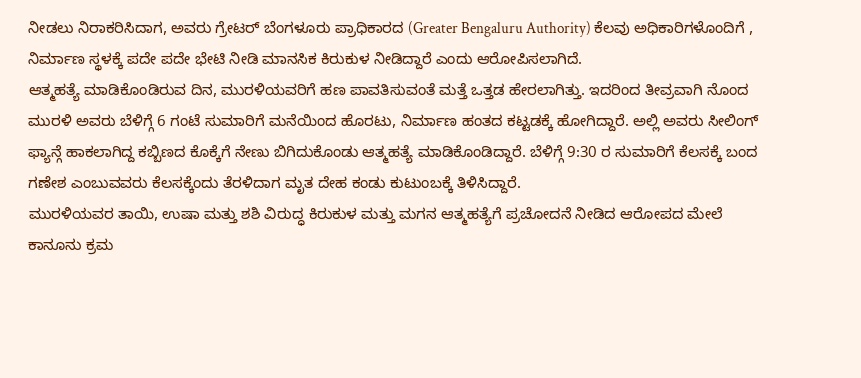ನೀಡಲು ನಿರಾಕರಿಸಿದಾಗ, ಅವರು ಗ್ರೇಟರ್ ಬೆಂಗಳೂರು ಪ್ರಾಧಿಕಾರದ (Greater Bengaluru Authority) ಕೆಲವು ಅಧಿಕಾರಿಗಳೊಂದಿಗೆ , ನಿರ್ಮಾಣ ಸ್ಥಳಕ್ಕೆ ಪದೇ ಪದೇ ಭೇಟಿ ನೀಡಿ ಮಾನಸಿಕ ಕಿರುಕುಳ ನೀಡಿದ್ದಾರೆ ಎಂದು ಆರೋಪಿಸಲಾಗಿದೆ.
ಆತ್ಮಹತ್ಯೆ ಮಾಡಿಕೊಂಡಿರುವ ದಿನ, ಮುರಳಿಯವರಿಗೆ ಹಣ ಪಾವತಿಸುವಂತೆ ಮತ್ತೆ ಒತ್ತಡ ಹೇರಲಾಗಿತ್ತು. ಇದರಿಂದ ತೀವ್ರವಾಗಿ ನೊಂದ ಮುರಳಿ ಅವರು ಬೆಳಿಗ್ಗೆ 6 ಗಂಟೆ ಸುಮಾರಿಗೆ ಮನೆಯಿಂದ ಹೊರಟು, ನಿರ್ಮಾಣ ಹಂತದ ಕಟ್ಟಡಕ್ಕೆ ಹೋಗಿದ್ದಾರೆ. ಅಲ್ಲಿ ಅವರು ಸೀಲಿಂಗ್ ಫ್ಯಾನ್ಗೆ ಹಾಕಲಾಗಿದ್ದ ಕಬ್ಬಿಣದ ಕೊಕ್ಕೆಗೆ ನೇಣು ಬಿಗಿದುಕೊಂಡು ಆತ್ಮಹತ್ಯೆ ಮಾಡಿಕೊಂಡಿದ್ದಾರೆ. ಬೆಳಿಗ್ಗೆ 9:30 ರ ಸುಮಾರಿಗೆ ಕೆಲಸಕ್ಕೆ ಬಂದ ಗಣೇಶ ಎಂಬುವವರು ಕೆಲಸಕ್ಕೆಂದು ತೆರಳಿದಾಗ ಮೃತ ದೇಹ ಕಂಡು ಕುಟುಂಬಕ್ಕೆ ತಿಳಿಸಿದ್ದಾರೆ.
ಮುರಳಿಯವರ ತಾಯಿ, ಉಷಾ ಮತ್ತು ಶಶಿ ವಿರುದ್ಧ ಕಿರುಕುಳ ಮತ್ತು ಮಗನ ಆತ್ಮಹತ್ಯೆಗೆ ಪ್ರಚೋದನೆ ನೀಡಿದ ಆರೋಪದ ಮೇಲೆ ಕಾನೂನು ಕ್ರಮ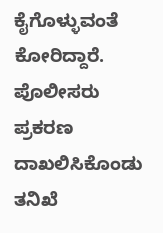ಕೈಗೊಳ್ಳುವಂತೆ ಕೋರಿದ್ದಾರೆ. ಪೊಲೀಸರು ಪ್ರಕರಣ ದಾಖಲಿಸಿಕೊಂಡು ತನಿಖೆ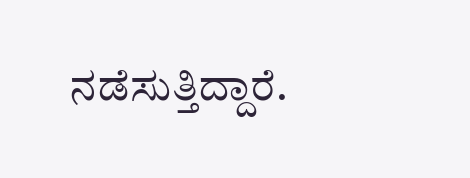ನಡೆಸುತ್ತಿದ್ದಾರೆ.